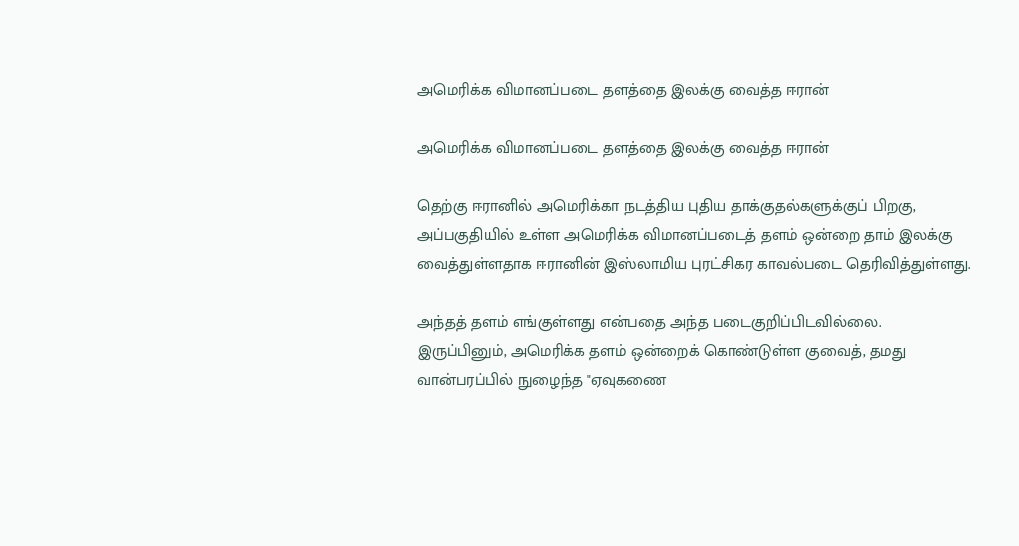அமெரிக்க விமானப்படை தளத்தை இலக்கு வைத்த ஈரான்

அமெரிக்க விமானப்படை தளத்தை இலக்கு வைத்த ஈரான்

தெற்கு ஈரானில் அமெரிக்கா நடத்திய புதிய தாக்குதல்களுக்குப் பிறகு, அப்பகுதியில் உள்ள அமெரிக்க விமானப்படைத் தளம் ஒன்றை தாம் இலக்கு வைத்துள்ளதாக ஈரானின் இஸ்லாமிய புரட்சிகர காவல்படை தெரிவித்துள்ளது.

அந்தத் தளம் எங்குள்ளது என்பதை அந்த படைகுறிப்பிடவில்லை. இருப்பினும், அமெரிக்க தளம் ஒன்றைக் கொண்டுள்ள குவைத், தமது வான்பரப்பில் நுழைந்த "ஏவுகணை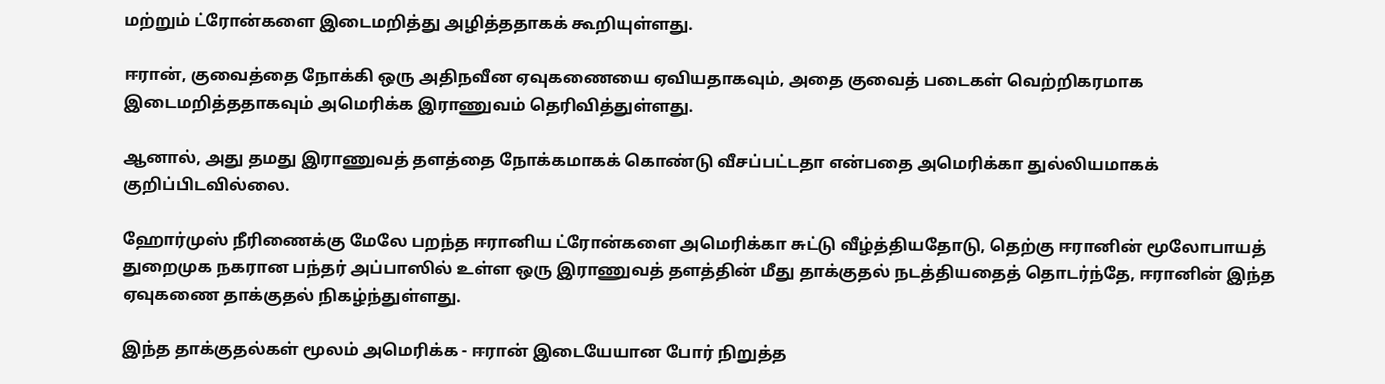மற்றும் ட்ரோன்களை இடைமறித்து அழித்ததாகக் கூறியுள்ளது.

ஈரான், குவைத்தை நோக்கி ஒரு அதிநவீன ஏவுகணையை ஏவியதாகவும், அதை குவைத் படைகள் வெற்றிகரமாக இடைமறித்ததாகவும் அமெரிக்க இராணுவம் தெரிவித்துள்ளது.

ஆனால், அது தமது இராணுவத் தளத்தை நோக்கமாகக் கொண்டு வீசப்பட்டதா என்பதை அமெரிக்கா துல்லியமாகக் குறிப்பிடவில்லை.

ஹோர்முஸ் நீரிணைக்கு மேலே பறந்த ஈரானிய ட்ரோன்களை அமெரிக்கா சுட்டு வீழ்த்தியதோடு, தெற்கு ஈரானின் மூலோபாயத் துறைமுக நகரான பந்தர் அப்பாஸில் உள்ள ஒரு இராணுவத் தளத்தின் மீது தாக்குதல் நடத்தியதைத் தொடர்ந்தே, ஈரானின் இந்த ஏவுகணை தாக்குதல் நிகழ்ந்துள்ளது.

இந்த தாக்குதல்கள் மூலம் அமெரிக்க - ஈரான் இடையேயான போர் நிறுத்த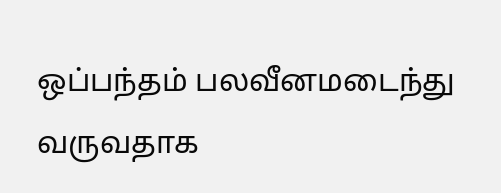ஒப்பந்தம் பலவீனமடைந்து வருவதாக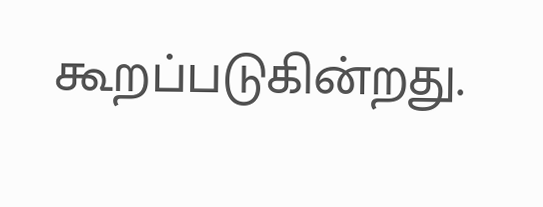கூறப்படுகின்றது.